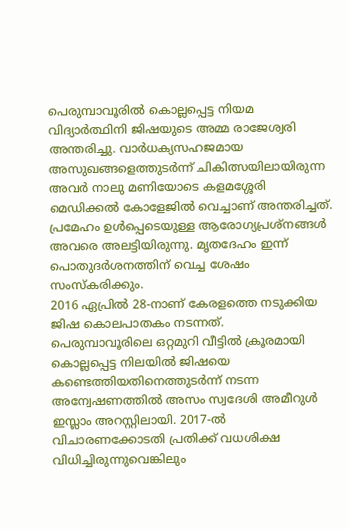പെരുമ്പാവൂരിൽ കൊല്ലപ്പെട്ട നിയമ വിദ്യാർത്ഥിനി ജിഷയുടെ അമ്മ രാജേശ്വരി അന്തരിച്ചു. വാർധക്യസഹജമായ അസുഖങ്ങളെത്തുടർന്ന് ചികിത്സയിലായിരുന്ന അവർ നാലു മണിയോടെ കളമശ്ശേരി മെഡിക്കൽ കോളേജിൽ വെച്ചാണ് അന്തരിച്ചത്. പ്രമേഹം ഉൾപ്പെടെയുള്ള ആരോഗ്യപ്രശ്നങ്ങൾ അവരെ അലട്ടിയിരുന്നു. മൃതദേഹം ഇന്ന് പൊതുദർശനത്തിന് വെച്ച ശേഷം സംസ്കരിക്കും.
2016 ഏപ്രിൽ 28-നാണ് കേരളത്തെ നടുക്കിയ ജിഷ കൊലപാതകം നടന്നത്.
പെരുമ്പാവൂരിലെ ഒറ്റമുറി വീട്ടിൽ ക്രൂരമായി കൊല്ലപ്പെട്ട നിലയിൽ ജിഷയെ കണ്ടെത്തിയതിനെത്തുടർന്ന് നടന്ന അന്വേഷണത്തിൽ അസം സ്വദേശി അമീറുൾ ഇസ്ലാം അറസ്റ്റിലായി. 2017-ൽ വിചാരണക്കോടതി പ്രതിക്ക് വധശിക്ഷ വിധിച്ചിരുന്നുവെങ്കിലും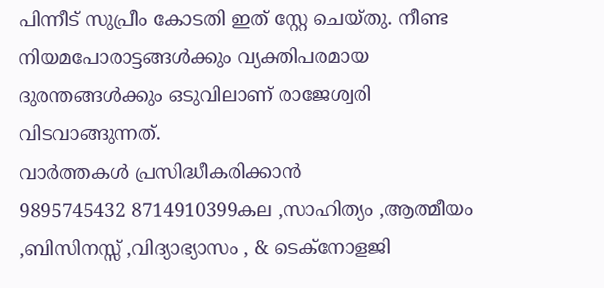പിന്നീട് സുപ്രീം കോടതി ഇത് സ്റ്റേ ചെയ്തു. നീണ്ട നിയമപോരാട്ടങ്ങൾക്കും വ്യക്തിപരമായ ദുരന്തങ്ങൾക്കും ഒടുവിലാണ് രാജേശ്വരി വിടവാങ്ങുന്നത്.
വാർത്തകൾ പ്രസിദ്ധീകരിക്കാൻ
9895745432 8714910399കല ,സാഹിത്യം ,ആത്മീയം ,ബിസിനസ്സ് ,വിദ്യാഭ്യാസം , & ടെക്നോളജി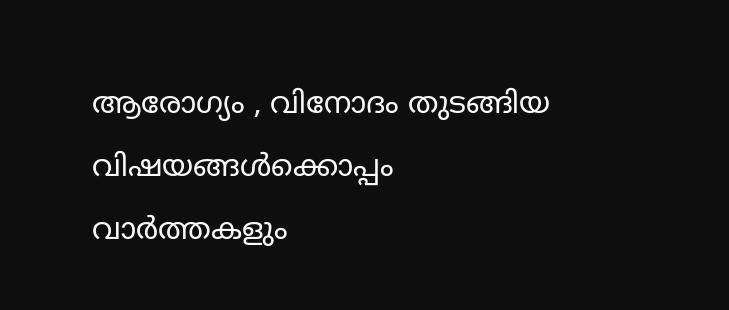ആരോഗ്യം , വിനോദം തുടങ്ങിയ വിഷയങ്ങൾക്കൊപ്പം വാർത്തകളും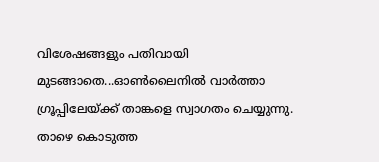വിശേഷങ്ങളും പതിവായി മുടങ്ങാതെ...ഓൺലൈനിൽ വാർത്താ ഗ്രൂപ്പിലേയ്ക്ക് താങ്കളെ സ്വാഗതം ചെയ്യുന്നു. താഴെ കൊടുത്ത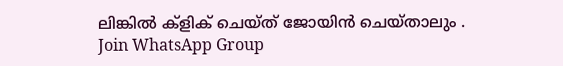ലിങ്കിൽ ക്ളിക് ചെയ്ത് ജോയിൻ ചെയ്താലും .
Join WhatsApp Group